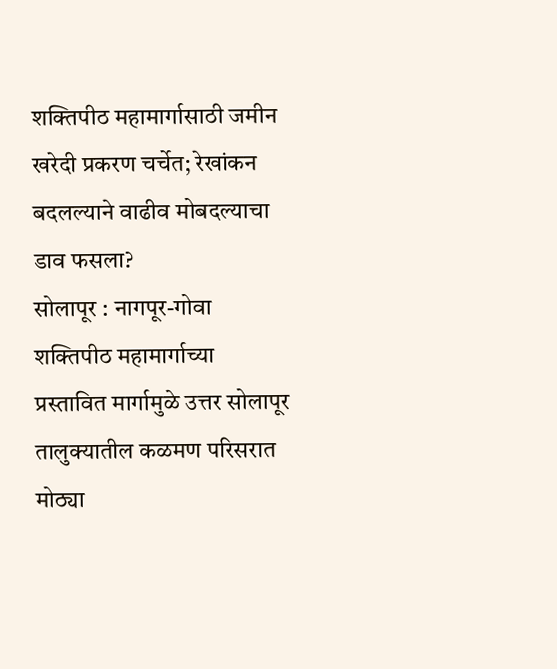शक्तिपीठ महामार्गासाठी जमीन खरेदी प्रकरण चर्चेत; रेखांकन बदलल्याने वाढीव मोबदल्याचा डाव फसला?
सोलापूर : नागपूर-गोवा शक्तिपीठ महामार्गाच्या प्रस्तावित मार्गामुळे उत्तर सोलापूर तालुक्यातील कळमण परिसरात मोठ्या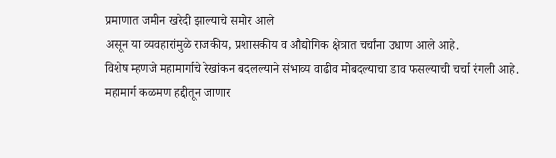प्रमाणात जमीन खरेदी झाल्याचे समोर आले
असून या व्यवहारांमुळे राजकीय, प्रशासकीय व औद्योगिक क्षेत्रात चर्चांना उधाण आले आहे.
विशेष म्हणजे महामार्गाचे रेखांकन बदलल्याने संभाव्य वाढीव मोबदल्याचा डाव फसल्याची चर्चा रंगली आहे.
महामार्ग कळमण हद्दीतून जाणार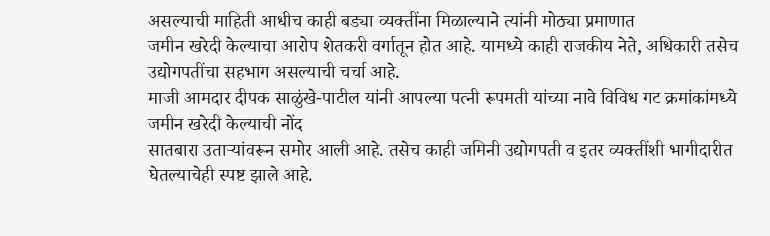असल्याची माहिती आधीच काही बड्या व्यक्तींना मिळाल्याने त्यांनी मोठ्या प्रमाणात
जमीन खरेदी केल्याचा आरोप शेतकरी वर्गातून होत आहे. यामध्ये काही राजकीय नेते, अधिकारी तसेच उद्योगपतींचा सहभाग असल्याची चर्चा आहे.
माजी आमदार दीपक साळुंखे-पाटील यांनी आपल्या पत्नी रूपमती यांच्या नावे विविध गट क्रमांकांमध्ये जमीन खरेदी केल्याची नोंद
सातबारा उताऱ्यांवरून समोर आली आहे. तसेच काही जमिनी उद्योगपती व इतर व्यक्तींशी भागीदारीत घेतल्याचेही स्पष्ट झाले आहे.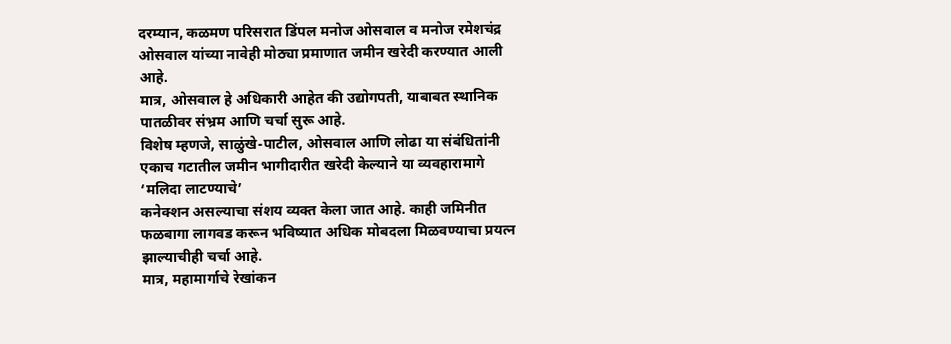दरम्यान, कळमण परिसरात डिंपल मनोज ओसवाल व मनोज रमेशचंद्र ओसवाल यांच्या नावेही मोठ्या प्रमाणात जमीन खरेदी करण्यात आली आहे.
मात्र, ओसवाल हे अधिकारी आहेत की उद्योगपती, याबाबत स्थानिक पातळीवर संभ्रम आणि चर्चा सुरू आहे.
विशेष म्हणजे, साळुंखे-पाटील, ओसवाल आणि लोढा या संबंधितांनी एकाच गटातील जमीन भागीदारीत खरेदी केल्याने या व्यवहारामागे ‘मलिदा लाटण्याचे’
कनेक्शन असल्याचा संशय व्यक्त केला जात आहे. काही जमिनीत फळबागा लागवड करून भविष्यात अधिक मोबदला मिळवण्याचा प्रयत्न झाल्याचीही चर्चा आहे.
मात्र, महामार्गाचे रेखांकन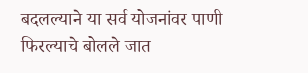बदलल्याने या सर्व योजनांवर पाणी फिरल्याचे बोलले जात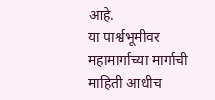आहे.
या पार्श्वभूमीवर महामार्गाच्या मार्गाची माहिती आधीच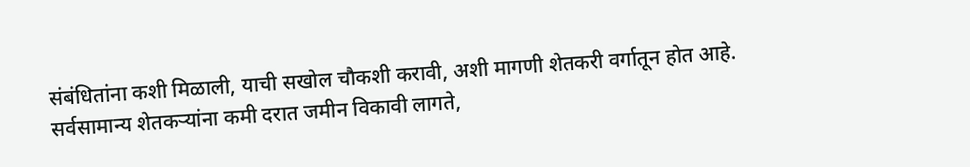संबंधितांना कशी मिळाली, याची सखोल चौकशी करावी, अशी मागणी शेतकरी वर्गातून होत आहे.
सर्वसामान्य शेतकऱ्यांना कमी दरात जमीन विकावी लागते,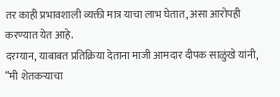तर काही प्रभावशाली व्यक्ती मात्र याचा लाभ घेतात, असा आरोपही करण्यात येत आहे.
दरम्यान, याबाबत प्रतिक्रिया देताना माजी आमदार दीपक साळुंखे यांनी, “मी शेतकऱ्याचा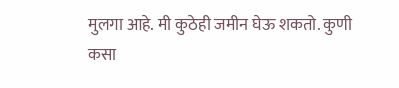मुलगा आहे. मी कुठेही जमीन घेऊ शकतो. कुणी कसा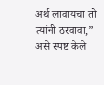अर्थ लावायचा तो त्यांनी ठरवावा,” असे स्पष्ट केले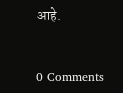आहे.


0 Comments